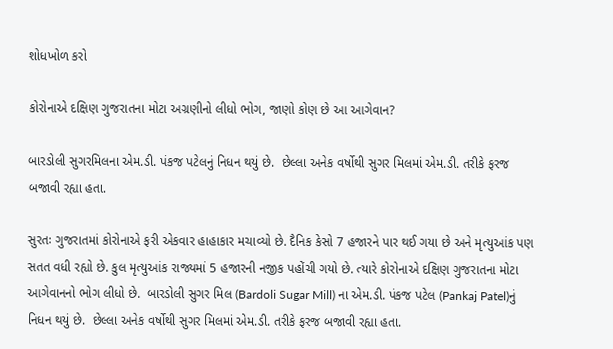શોધખોળ કરો

કોરોનાએ દક્ષિણ ગુજરાતના મોટા અગ્રણીનો લીધો ભોગ, જાણો કોણ છે આ આગેવાન?

બારડોલી સુગરમિલના એમ.ડી. પંકજ પટેલનું નિધન થયું છે.  છેલ્લા અનેક વર્ષોથી સુગર મિલમાં એમ.ડી. તરીકે ફરજ બજાવી રહ્યા હતા.

સુરતઃ ગુજરાતમાં કોરોનાએ ફરી એકવાર હાહાકાર મચાવ્યો છે. દૈનિક કેસો 7 હજારને પાર થઈ ગયા છે અને મૃત્યુઆંક પણ સતત વધી રહ્યો છે. કુલ મૃત્યુઆંક રાજ્યમાં 5 હજારની નજીક પહોંચી ગયો છે. ત્યારે કોરોનાએ દક્ષિણ ગુજરાતના મોટા આગેવાનનો ભોગ લીધો છે.  બારડોલી સુગર મિલ (Bardoli Sugar Mill) ના એમ.ડી. પંકજ પટેલ (Pankaj Patel)નું નિધન થયું છે.  છેલ્લા અનેક વર્ષોથી સુગર મિલમાં એમ.ડી. તરીકે ફરજ બજાવી રહ્યા હતા.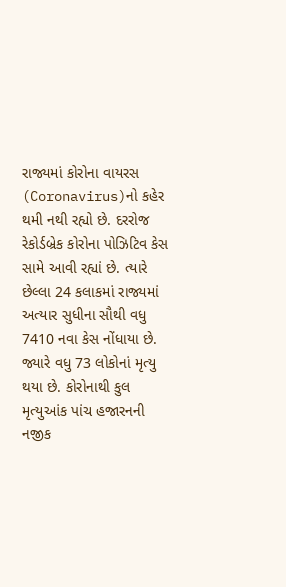રાજ્યમાં કોરોના વાયરસ (Coronavirus)નો કહેર થમી નથી રહ્યો છે. દરરોજ રેકોર્ડબ્રેક કોરોના પોઝિટિવ કેસ સામે આવી રહ્યાં છે. ત્યારે  છેલ્લા 24 કલાકમાં રાજ્યમાં અત્યાર સુધીના સૌથી વધુ 7410 નવા કેસ નોંધાયા છે. જ્યારે વધુ 73 લોકોનાં મૃત્યુ થયા છે. કોરોનાથી કુલ મૃત્યુઆંક પાંચ હજારનની નજીક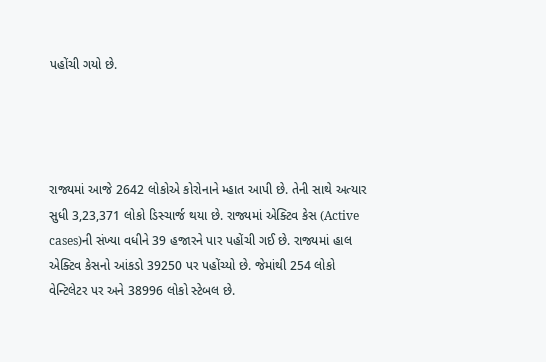પહોંચી ગયો છે.




રાજ્યમાં આજે 2642 લોકોએ કોરોનાને મ્હાત આપી છે. તેની સાથે અત્યાર સુધી 3,23,371 લોકો ડિસ્ચાર્જ થયા છે. રાજ્યમાં એક્ટિવ કેસ (Active cases)ની સંખ્યા વધીને 39 હજારને પાર પહોંચી ગઈ છે. રાજ્યમાં હાલ એક્ટિવ કેસનો આંકડો 39250 પર પહોંચ્યો છે. જેમાંથી 254 લોકો વેન્ટિલેટર પર અને 38996 લોકો સ્ટેબલ છે.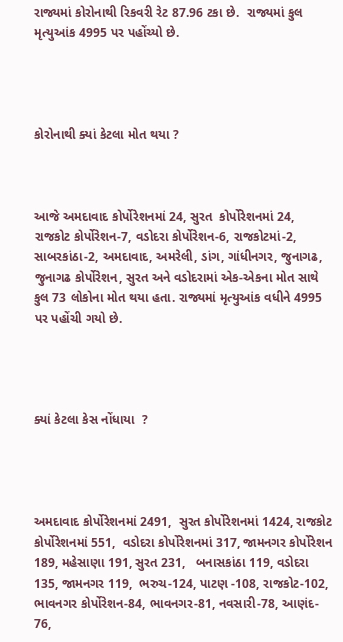રાજ્યમાં કોરોનાથી રિકવરી રેટ 87.96 ટકા છે.  રાજ્યમાં કુલ મૃત્યુઆંક 4995 પર પહોંચ્યો છે.




કોરોનાથી ક્યાં કેટલા મોત થયા ?



આજે અમદાવાદ કોર્પોરેશનમાં 24, સુરત  કોર્પોરેશનમાં 24,  રાજકોટ કોર્પોરેશન-7, વડોદરા કોર્પોરેશન-6, રાજકોટમાં-2, સાબરકાંઠા-2, અમદાવાદ, અમરેલી, ડાંગ, ગાંધીનગર, જુનાગઢ, જુનાગઢ કોર્પોરેશન, સુરત અને વડોદરામાં એક-એકના મોત સાથે કુલ 73 લોકોના મોત થયા હતા. રાજ્યમાં મૃત્યુઆંક વધીને 4995 પર પહોંચી ગયો છે.




ક્યાં કેટલા કેસ નોંધાયા  ?




અમદાવાદ કોર્પોરેશનમાં 2491,  સુરત કોર્પોરેશનમાં 1424, રાજકોટ  કોર્પોરેશનમાં 551,  વડોદરા કોર્પોરેશનમાં 317, જામનગર કોર્પોરેશન 189, મહેસાણા 191, સુરત 231,   બનાસકાંઠા 119, વડોદરા 135, જામનગર 119,  ભરુચ-124, પાટણ -108, રાજકોટ-102, ભાવનગર કોર્પોરેશન-84, ભાવનગર-81, નવસારી-78, આણંદ- 76,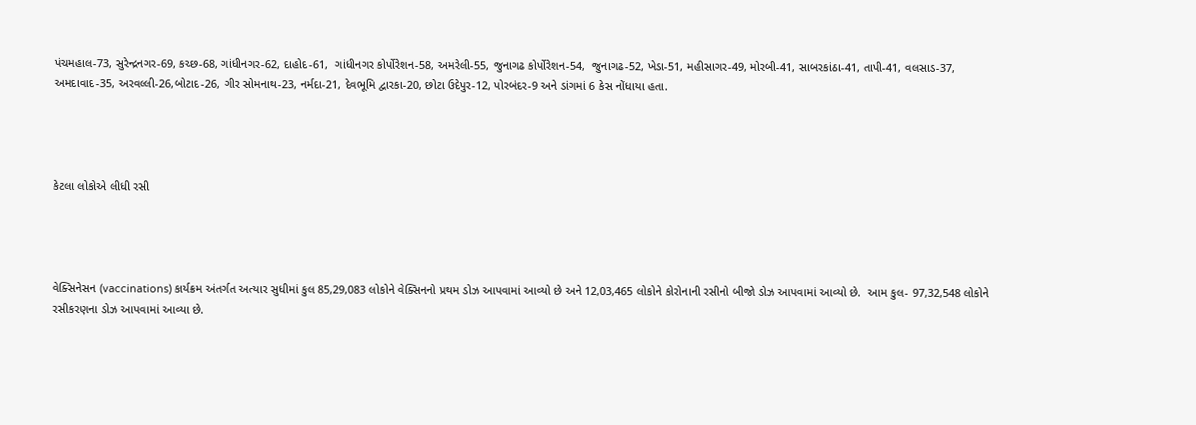પંચમહાલ-73, સુરેન્દ્રનગર-69, કચ્છ-68, ગાંધીનગર-62, દાહોદ-61,  ગાંધીનગર કોર્પોરેશન-58, અમરેલી-55, જુનાગઢ કોર્પોરેશન-54,  જુનાગઢ-52, ખેડા-51, મહીસાગર-49, મોરબી-41, સાબરકાંઠા-41, તાપી-41, વલસાડ-37, અમદાવાદ-35, અરવલ્લી-26,બોટાદ-26, ગીર સોમનાથ-23, નર્મદા-21, દેવભૂમિ દ્વારકા-20, છોટા ઉદેપુર-12, પોરબંદર-9 અને ડાંગમાં 6 કેસ નોંધાયા હતા.




કેટલા લોકોએ લીધી રસી




વેક્સિનેસન (vaccinations) કાર્યક્રમ અંતર્ગત અત્યાર સુધીમાં કુલ 85,29,083 લોકોને વેક્સિનનો પ્રથમ ડોઝ આપવામાં આવ્યો છે અને 12,03,465 લોકોને કોરોનાની રસીનો બીજો ડોઝ આપવામાં આવ્યો છે.  આમ કુલ- 97,32,548 લોકોને રસીકરણના ડોઝ આપવામાં આવ્યા છે.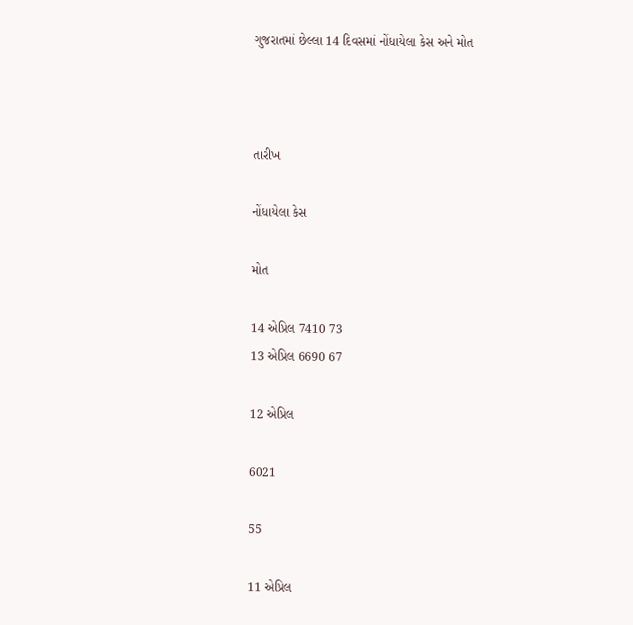ગુજરાતમાં છેલ્લા 14 દિવસમાં નોંધાયેલા કેસ અને મોત



તારીખ

નોંધાયેલા કેસ

મોત

14 એપ્રિલ 7410 73
13 એપ્રિલ 6690 67

12 એપ્રિલ

6021

55

11 એપ્રિલ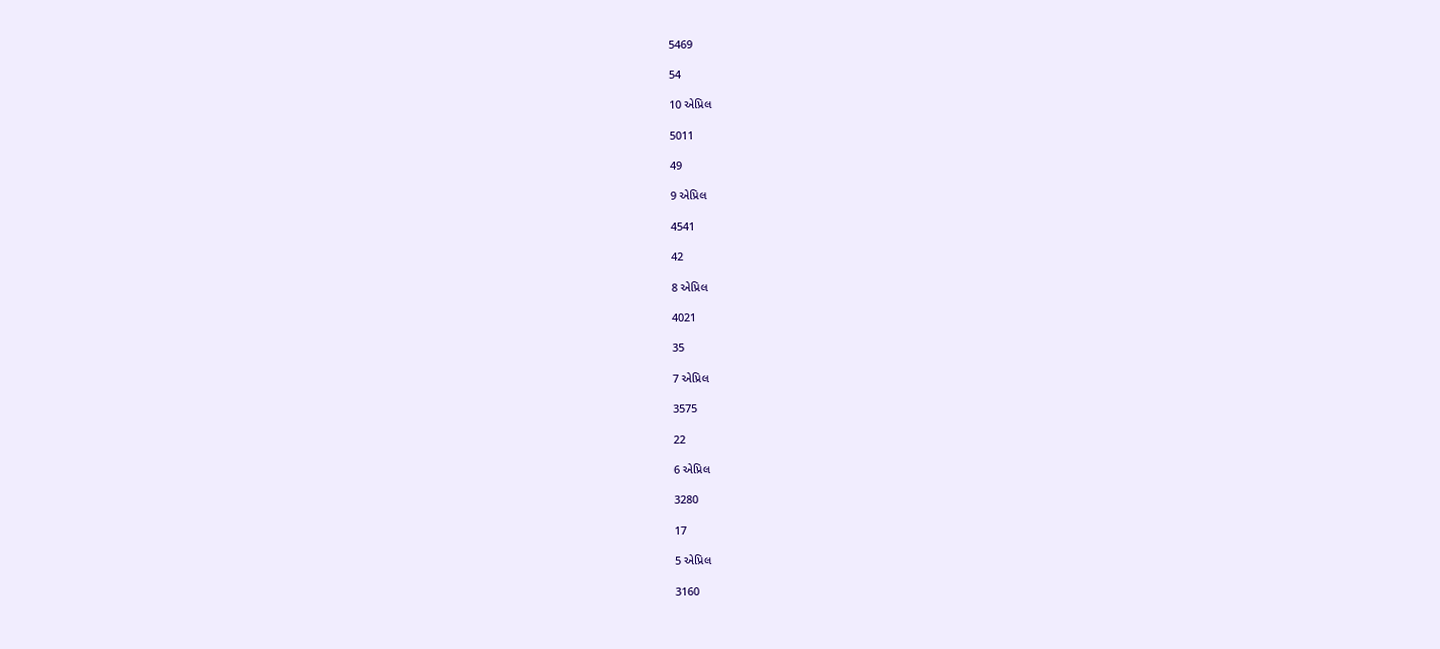5469

54

10 એપ્રિલ

5011

49

9 એપ્રિલ

4541

42

8 એપ્રિલ

4021

35

7 એપ્રિલ

3575

22

6 એપ્રિલ

3280

17

5 એપ્રિલ

3160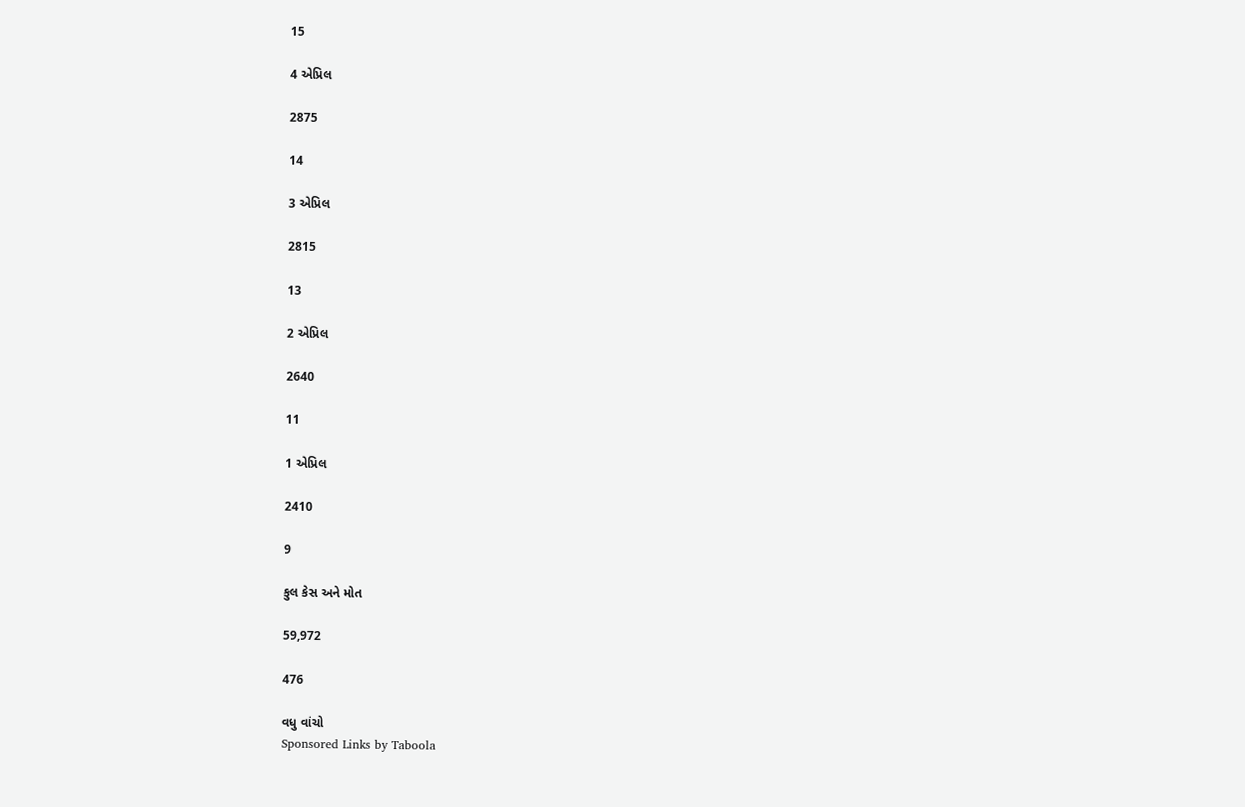15

4 એપ્રિલ

2875

14

3 એપ્રિલ

2815

13

2 એપ્રિલ

2640

11

1 એપ્રિલ

2410

9

કુલ કેસ અને મોત

59,972

476

વધુ વાંચો
Sponsored Links by Taboola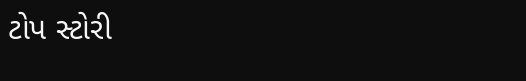ટોપ સ્ટોરી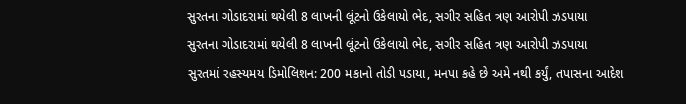સુરતના ગોડાદરામાં થયેલી 8 લાખની લૂંટનો ઉકેલાયો ભેદ, સગીર સહિત ત્રણ આરોપી ઝડપાયા
સુરતના ગોડાદરામાં થયેલી 8 લાખની લૂંટનો ઉકેલાયો ભેદ, સગીર સહિત ત્રણ આરોપી ઝડપાયા
સુરતમાં રહસ્યમય ડિમોલિશન: 200 મકાનો તોડી પડાયા, મનપા કહે છે અમે નથી કર્યું, તપાસના આદેશ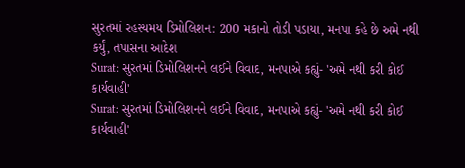સુરતમાં રહસ્યમય ડિમોલિશન: 200 મકાનો તોડી પડાયા, મનપા કહે છે અમે નથી કર્યું, તપાસના આદેશ
Surat: સુરતમાં ડિમોલિશનને લઈને વિવાદ, મનપાએ કહ્યું- 'અમે નથી કરી કોઈ કાર્યવાહી'
Surat: સુરતમાં ડિમોલિશનને લઈને વિવાદ, મનપાએ કહ્યું- 'અમે નથી કરી કોઈ કાર્યવાહી'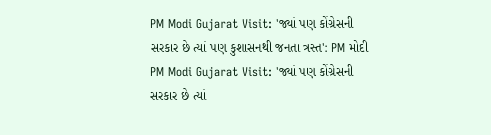PM Modi Gujarat Visit: 'જ્યાં પણ કોંગ્રેસની સરકાર છે ત્યાં પણ કુશાસનથી જનતા ત્રસ્ત': PM મોદી
PM Modi Gujarat Visit: 'જ્યાં પણ કોંગ્રેસની સરકાર છે ત્યાં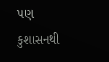પણ કુશાસનથી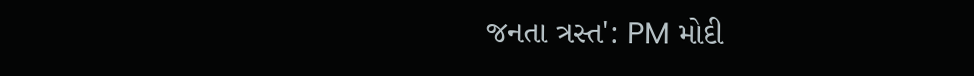જનતા ત્રસ્ત': PM મોદી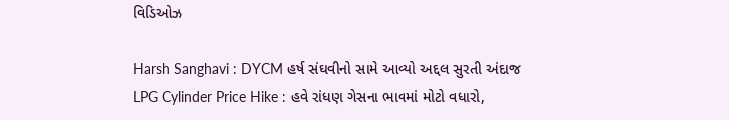વિડિઓઝ

Harsh Sanghavi : DYCM હર્ષ સંઘવીનો સામે આવ્યો અદ્દલ સુરતી અંદાજ
LPG Cylinder Price Hike : હવે રાંધણ ગેસના ભાવમાં મોટો વધારો,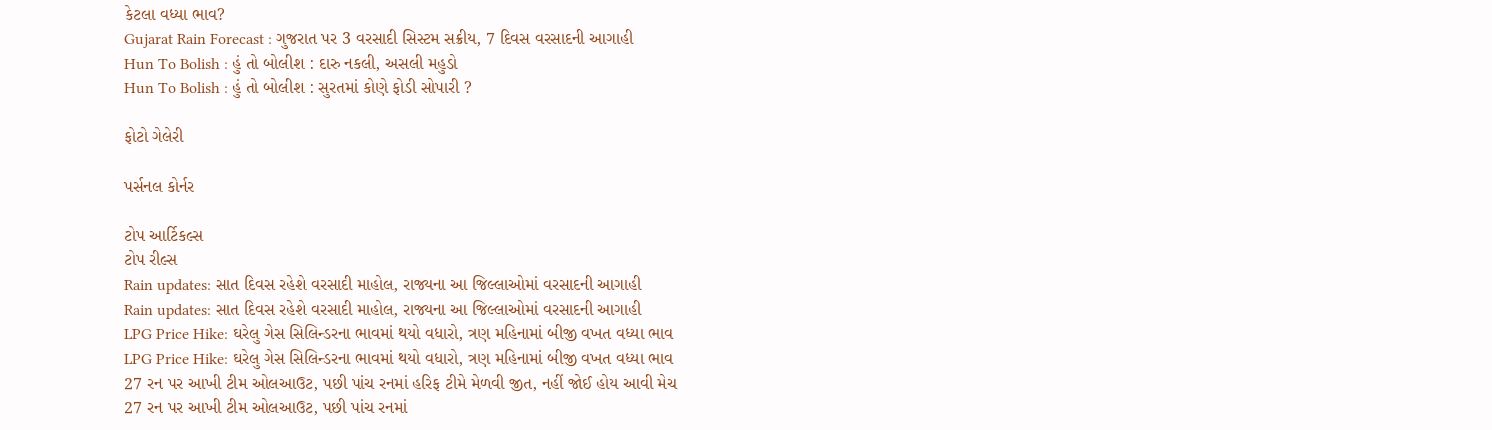કેટલા વધ્યા ભાવ?
Gujarat Rain Forecast : ગુજરાત પર 3 વરસાદી સિસ્ટમ સક્રીય, 7 દિવસ વરસાદની આગાહી
Hun To Bolish : હું તો બોલીશ : દારુ નકલી, અસલી મહુડો
Hun To Bolish : હું તો બોલીશ : સુરતમાં કોણે ફોડી સોપારી ?

ફોટો ગેલેરી

પર્સનલ કોર્નર

ટોપ આર્ટિકલ્સ
ટોપ રીલ્સ
Rain updates: સાત દિવસ રહેશે વરસાદી માહોલ, રાજ્યના આ જિલ્લાઓમાં વરસાદની આગાહી
Rain updates: સાત દિવસ રહેશે વરસાદી માહોલ, રાજ્યના આ જિલ્લાઓમાં વરસાદની આગાહી
LPG Price Hike: ઘરેલુ ગેસ સિલિન્ડરના ભાવમાં થયો વધારો, ત્રણ મહિનામાં બીજી વખત વધ્યા ભાવ
LPG Price Hike: ઘરેલુ ગેસ સિલિન્ડરના ભાવમાં થયો વધારો, ત્રણ મહિનામાં બીજી વખત વધ્યા ભાવ
27 રન પર આખી ટીમ ઓલઆઉટ, પછી પાંચ રનમાં હરિફ ટીમે મેળવી જીત, નહીં જોઈ હોય આવી મેચ
27 રન પર આખી ટીમ ઓલઆઉટ, પછી પાંચ રનમાં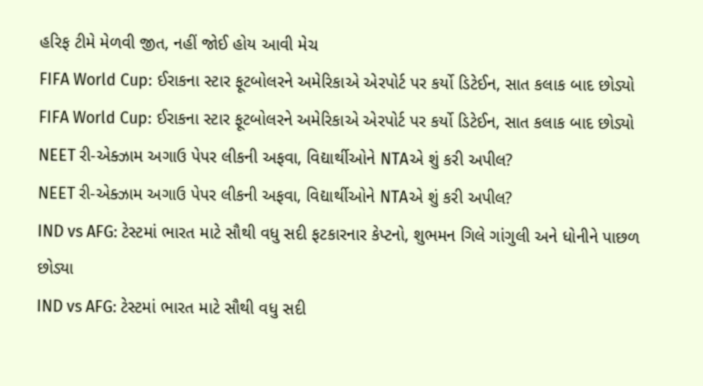હરિફ ટીમે મેળવી જીત, નહીં જોઈ હોય આવી મેચ
FIFA World Cup: ઈરાકના સ્ટાર ફૂટબોલરને અમેરિકાએ એરપોર્ટ પર કર્યો ડિટેઈન, સાત કલાક બાદ છોડ્યો
FIFA World Cup: ઈરાકના સ્ટાર ફૂટબોલરને અમેરિકાએ એરપોર્ટ પર કર્યો ડિટેઈન, સાત કલાક બાદ છોડ્યો
NEET રી-એક્ઝામ અગાઉ પેપર લીકની અફવા, વિદ્યાર્થીઓને NTAએ શું કરી અપીલ?
NEET રી-એક્ઝામ અગાઉ પેપર લીકની અફવા, વિદ્યાર્થીઓને NTAએ શું કરી અપીલ?
IND vs AFG: ટેસ્ટમાં ભારત માટે સૌથી વધુ સદી ફટકારનાર કેપ્ટનો, શુભમન ગિલે ગાંગુલી અને ધોનીને પાછળ છોડ્યા
IND vs AFG: ટેસ્ટમાં ભારત માટે સૌથી વધુ સદી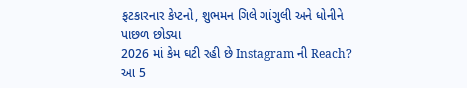ફટકારનાર કેપ્ટનો, શુભમન ગિલે ગાંગુલી અને ધોનીને પાછળ છોડ્યા
2026 માં કેમ ઘટી રહી છે Instagram ની Reach? આ 5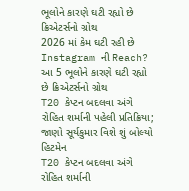ભૂલોને કારણે ઘટી રહ્યો છે ક્રિએટર્સનો ગ્રોથ
2026 માં કેમ ઘટી રહી છે Instagram ની Reach? આ 5 ભૂલોને કારણે ઘટી રહ્યો છે ક્રિએટર્સનો ગ્રોથ
T20 કેપ્ટન બદલવા અંગે રોહિત શર્માની પહેલી પ્રતિક્રિયા; જાણો સૂર્યકુમાર વિશે શું બોલ્યો હિટમેન
T20 કેપ્ટન બદલવા અંગે રોહિત શર્માની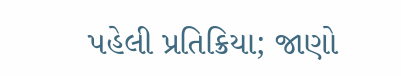પહેલી પ્રતિક્રિયા; જાણો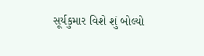સૂર્યકુમાર વિશે શું બોલ્યો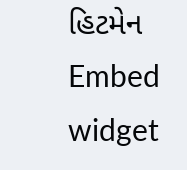હિટમેન
Embed widget